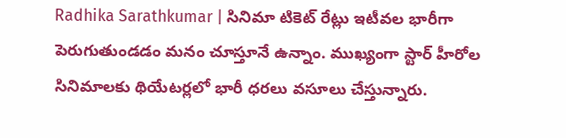Radhika Sarathkumar | సినిమా టికెట్ రేట్లు ఇటీవల భారీగా పెరుగుతుండడం మనం చూస్తూనే ఉన్నాం. ముఖ్యంగా స్టార్ హీరోల సినిమాలకు థియేటర్లలో భారీ ధరలు వసూలు చేస్తున్నారు.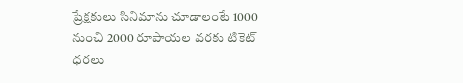ప్రేక్షకులు సినిమాను చూడాలంటే 1000 నుంచి 2000 రూపాయల వరకు టికెట్ ధరలు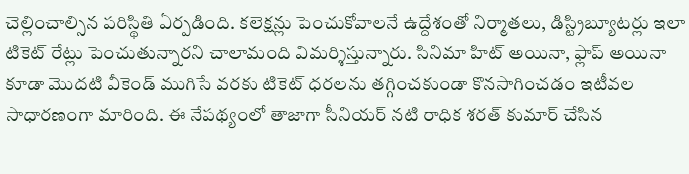చెల్లించాల్సిన పరిస్థితి ఏర్పడింది. కలెక్షన్లు పెంచుకోవాలనే ఉద్దేశంతో నిర్మాతలు, డిస్ట్రిబ్యూటర్లు ఇలా టికెట్ రేట్లు పెంచుతున్నారని చాలామంది విమర్శిస్తున్నారు. సినిమా హిట్ అయినా, ఫ్లాప్ అయినా కూడా మొదటి వీకెండ్ ముగిసే వరకు టికెట్ ధరలను తగ్గించకుండా కొనసాగించడం ఇటీవల సాధారణంగా మారింది. ఈ నేపథ్యంలో తాజాగా సీనియర్ నటి రాధిక శరత్ కుమార్ చేసిన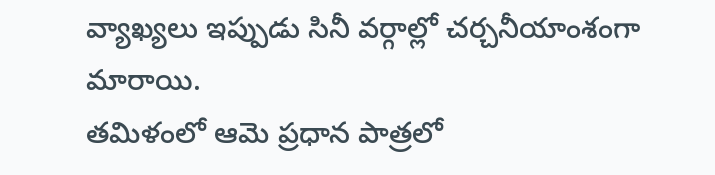వ్యాఖ్యలు ఇప్పుడు సినీ వర్గాల్లో చర్చనీయాంశంగా మారాయి.
తమిళంలో ఆమె ప్రధాన పాత్రలో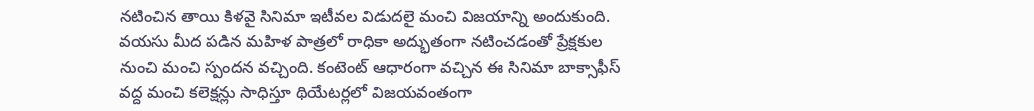నటించిన తాయి కిళవై సినిమా ఇటీవల విడుదలై మంచి విజయాన్ని అందుకుంది. వయసు మీద పడిన మహిళ పాత్రలో రాధికా అద్భుతంగా నటించడంతో ప్రేక్షకుల నుంచి మంచి స్పందన వచ్చింది. కంటెంట్ ఆధారంగా వచ్చిన ఈ సినిమా బాక్సాఫీస్ వద్ద మంచి కలెక్షన్లు సాధిస్తూ థియేటర్లలో విజయవంతంగా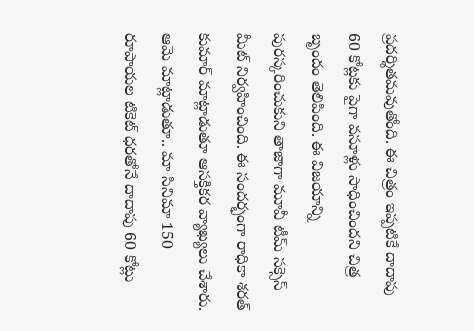ప్రదర్శితమవుతోంది. ఈ చిత్రం ఇప్పటికే దాదాపు 60 కోట్లకు పైగా వసూళ్లు సాధించిందని చిత్ర బృందం తెలిపింది. ఈ విజయాన్ని పురస్కరించుకుని తాజాగా మూవీ టీమ్ సక్సెస్ మీట్ నిర్వహించింది. ఈ సందర్భంగా రాధికా శరత్ కుమార్ మాట్లాడుతూ ఆసక్తికర వ్యాఖ్యలు చేశారు.
ఆమె మాట్లాడుతూ.. మా సినిమా 150 రూపాయల టికెట్ ధరతోనే దాదాపు 60 కోట్లు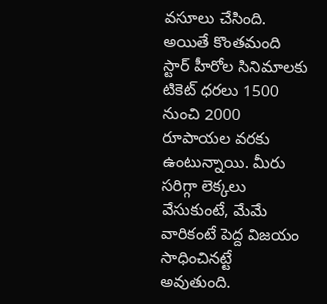వసూలు చేసింది. అయితే కొంతమంది స్టార్ హీరోల సినిమాలకు టికెట్ ధరలు 1500 నుంచి 2000 రూపాయల వరకు ఉంటున్నాయి. మీరు సరిగ్గా లెక్కలు వేసుకుంటే, మేమే వారికంటే పెద్ద విజయం సాధించినట్టే అవుతుంది.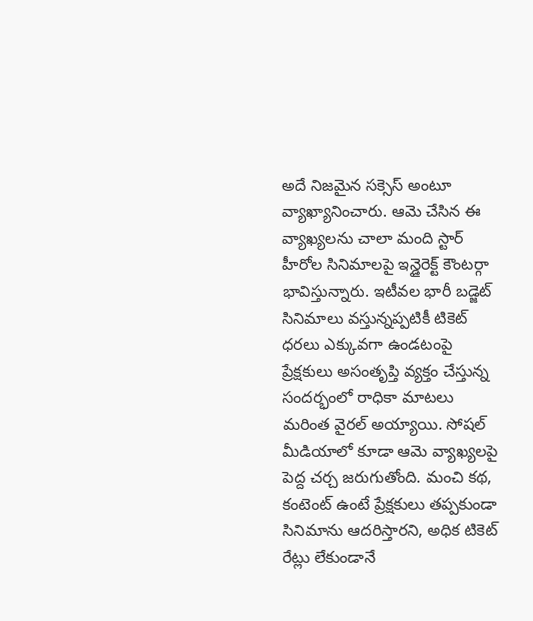అదే నిజమైన సక్సెస్ అంటూ వ్యాఖ్యానించారు. ఆమె చేసిన ఈ వ్యాఖ్యలను చాలా మంది స్టార్ హీరోల సినిమాలపై ఇన్డైరెక్ట్ కౌంటర్గా భావిస్తున్నారు. ఇటీవల భారీ బడ్జెట్ సినిమాలు వస్తున్నప్పటికీ టికెట్ ధరలు ఎక్కువగా ఉండటంపై ప్రేక్షకులు అసంతృప్తి వ్యక్తం చేస్తున్న సందర్భంలో రాధికా మాటలు మరింత వైరల్ అయ్యాయి. సోషల్ మీడియాలో కూడా ఆమె వ్యాఖ్యలపై పెద్ద చర్చ జరుగుతోంది. మంచి కథ, కంటెంట్ ఉంటే ప్రేక్షకులు తప్పకుండా సినిమాను ఆదరిస్తారని, అధిక టికెట్ రేట్లు లేకుండానే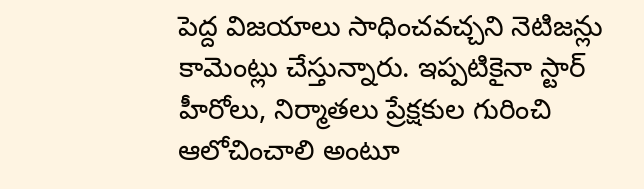పెద్ద విజయాలు సాధించవచ్చని నెటిజన్లు కామెంట్లు చేస్తున్నారు. ఇప్పటికైనా స్టార్ హీరోలు, నిర్మాతలు ప్రేక్షకుల గురించి ఆలోచించాలి అంటూ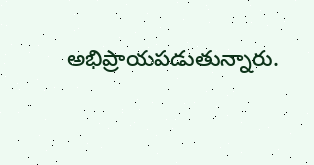అభిప్రాయపడుతున్నారు.